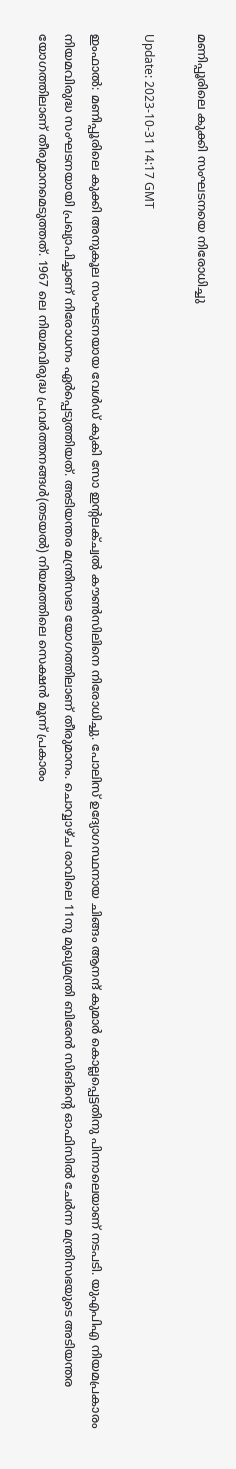മണിപ്പൂരിലെ കുക്കി സംഘടനയെ നിരോധിച്ചു

Update: 2023-10-31 14:17 GMT

ഇംഫാല്‍: മണിപ്പൂരിലെ കുക്കി അനുകൂല സംഘടനയായ വേള്‍ഡ് കുകി സോ ഇന്റലക്ച്വല്‍ കൗണ്‍സിലിനെ നിരോധിച്ചു. പോലിസ് ഉദ്യോഗസ്ഥനായ ചിങ്ങം ആനന്ദ് കുമാര്‍ കൊല്ലപ്പെട്ടതിനു പിന്നാലെയാണ് നടപടി. യുഎപിഎ നിയമപ്രകാരം നിയമവിരുദ്ധ സംഘടനയായി പ്രഖ്യാപിച്ചാണ് നിരോധനം ഏര്‍പ്പെടുത്തിയത്. അടിയന്തര മന്ത്രിസഭാ യോഗത്തിലാണ് തീരുമാനം. ചൊവ്വാഴ്ച രാവിലെ 11നു മുഖ്യമന്ത്രി ബിരേന്‍ സിങിന്റെ ഓഫിസില്‍ ചേര്‍ന്ന മന്ത്രിസഭയുടെ അടിയന്തര യോഗത്തിലാണ് തീരുമാനമെടുത്തത്. 1967 ലെ നിയമവിരുദ്ധ പ്രവര്‍ത്തനങ്ങള്‍(തടയല്‍) നിയമത്തിലെ സെക്ഷന്‍ മൂന്ന് പ്രകാരം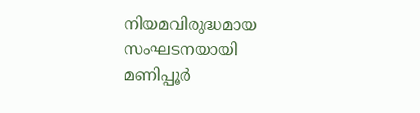നിയമവിരുദ്ധമായ സംഘടനയായി മണിപ്പൂര്‍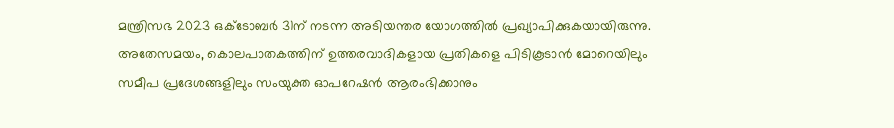മന്ത്രിസഭ 2023 ഒക്‌ടോബര്‍ 31ന് നടന്ന അടിയന്തര യോഗത്തില്‍ പ്രഖ്യാപിക്കുകയായിരുന്നു. അതേസമയം, കൊലപാതകത്തിന് ഉത്തരവാദികളായ പ്രതികളെ പിടികൂടാന്‍ മോറെയിലും സമീപ പ്രദേശങ്ങളിലും സംയുക്ത ഓപറേഷന്‍ ആരംഭിക്കാനും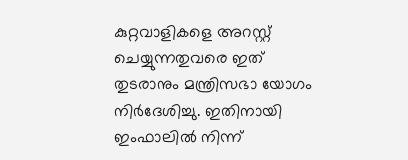കുറ്റവാളികളെ അറസ്റ്റ് ചെയ്യുന്നതുവരെ ഇത് തുടരാനും മന്ത്രിസഭാ യോഗം നിര്‍ദേശിച്ചു. ഇതിനായി ഇംഫാലില്‍ നിന്ന്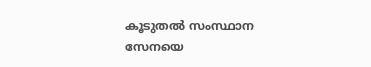കൂടുതല്‍ സംസ്ഥാന സേനയെ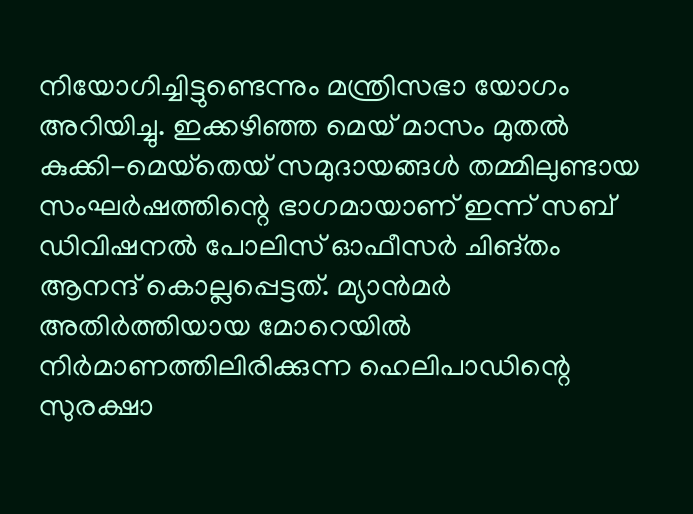നിയോഗിച്ചിട്ടുണ്ടെന്നും മന്ത്രിസഭാ യോഗം അറിയിച്ചു. ഇക്കഴിഞ്ഞ മെയ് മാസം മുതല്‍ കുക്കി-മെയ്‌തെയ് സമുദായങ്ങള്‍ തമ്മിലുണ്ടായ സംഘര്‍ഷത്തിന്റെ ഭാഗമായാണ് ഇന്ന് സബ് ഡിവിഷനല്‍ പോലിസ് ഓഫീസര്‍ ചിങ്തം ആനന്ദ് കൊല്ലപ്പെട്ടത്. മ്യാന്‍മര്‍ അതിര്‍ത്തിയായ മോറെയില്‍ നിര്‍മാണത്തിലിരിക്കുന്ന ഹെലിപാഡിന്റെ സുരക്ഷാ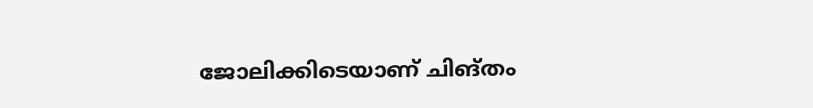ജോലിക്കിടെയാണ് ചിങ്തം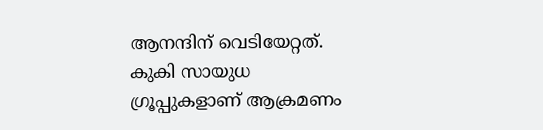ആനന്ദിന് വെടിയേറ്റത്. കുകി സായുധ ഗ്രൂപ്പുകളാണ് ആക്രമണം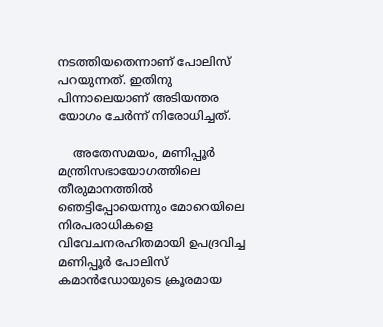നടത്തിയതെന്നാണ് പോലിസ് പറയുന്നത്. ഇതിനു പിന്നാലെയാണ് അടിയന്തര യോഗം ചേര്‍ന്ന് നിരോധിച്ചത്.

    അതേസമയം, മണിപ്പൂര്‍ മന്ത്രിസഭായോഗത്തിലെ തീരുമാനത്തില്‍ ഞെട്ടിപ്പോയെന്നും മോറെയിലെ നിരപരാധികളെ വിവേചനരഹിതമായി ഉപദ്രവിച്ച മണിപ്പൂര്‍ പോലിസ് കമാന്‍ഡോയുടെ ക്രൂരമായ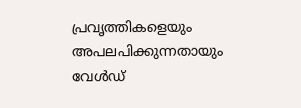പ്രവൃത്തികളെയും അപലപിക്കുന്നതായും വേള്‍ഡ്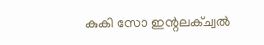കുകി സോ ഇന്റലക്ച്വല്‍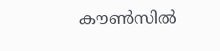കൗണ്‍സില്‍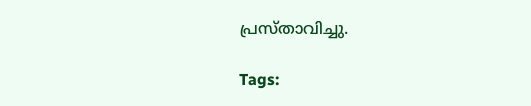പ്രസ്താവിച്ചു.

Tags: